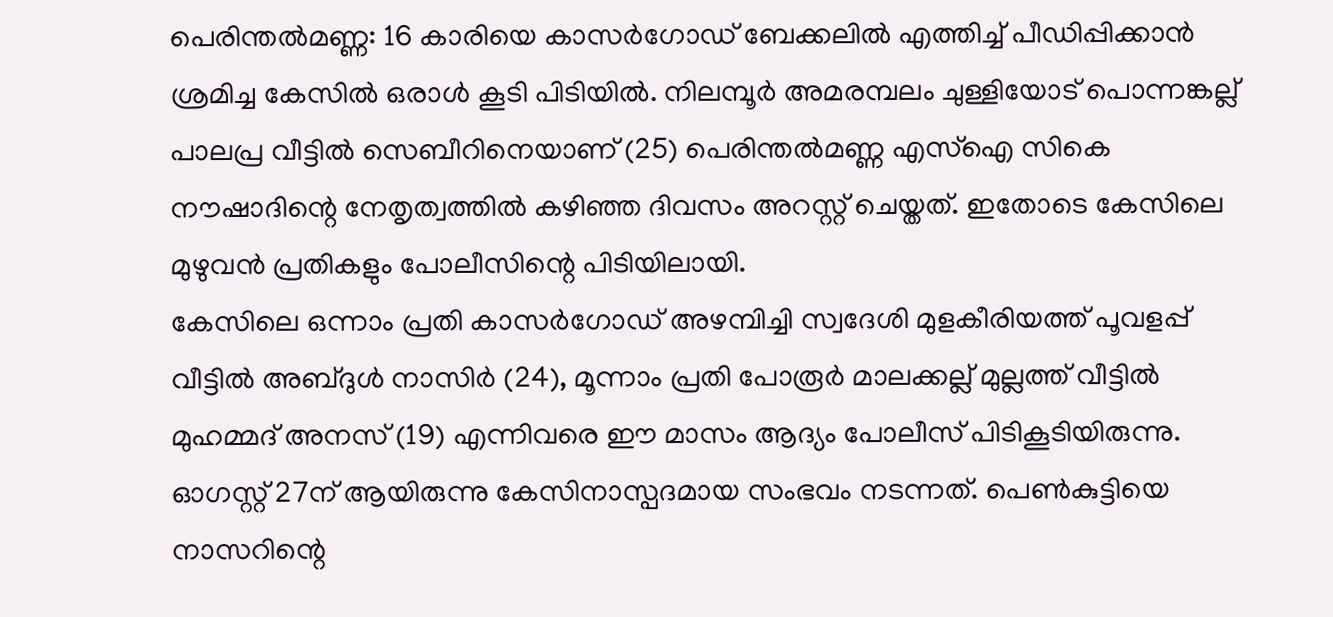പെരിന്തൽമണ്ണ: 16 കാരിയെ കാസർഗോഡ് ബേക്കലിൽ എത്തിച്ച് പീഡിപ്പിക്കാൻ ശ്രമിച്ച കേസിൽ ഒരാൾ കൂടി പിടിയിൽ. നിലമ്പൂർ അമരമ്പലം ചുള്ളിയോട് പൊന്നങ്കല്ല് പാലപ്ര വീട്ടിൽ സെബീറിനെയാണ് (25) പെരിന്തൽമണ്ണ എസ്ഐ സികെ നൗഷാദിന്റെ നേതൃത്വത്തിൽ കഴിഞ്ഞ ദിവസം അറസ്റ്റ് ചെയ്തത്. ഇതോടെ കേസിലെ മുഴുവൻ പ്രതികളും പോലീസിന്റെ പിടിയിലായി.
കേസിലെ ഒന്നാം പ്രതി കാസർഗോഡ് അഴമ്പിച്ചി സ്വദേശി മുളകീരിയത്ത് പൂവളപ്പ് വീട്ടിൽ അബ്ദുൾ നാസിർ (24), മൂന്നാം പ്രതി പോരൂർ മാലക്കല്ല് മുല്ലത്ത് വീട്ടിൽ മുഹമ്മദ് അനസ് (19) എന്നിവരെ ഈ മാസം ആദ്യം പോലീസ് പിടികൂടിയിരുന്നു. ഓഗസ്റ്റ് 27ന് ആയിരുന്നു കേസിനാസ്പദമായ സംഭവം നടന്നത്. പെൺകുട്ടിയെ നാസറിന്റെ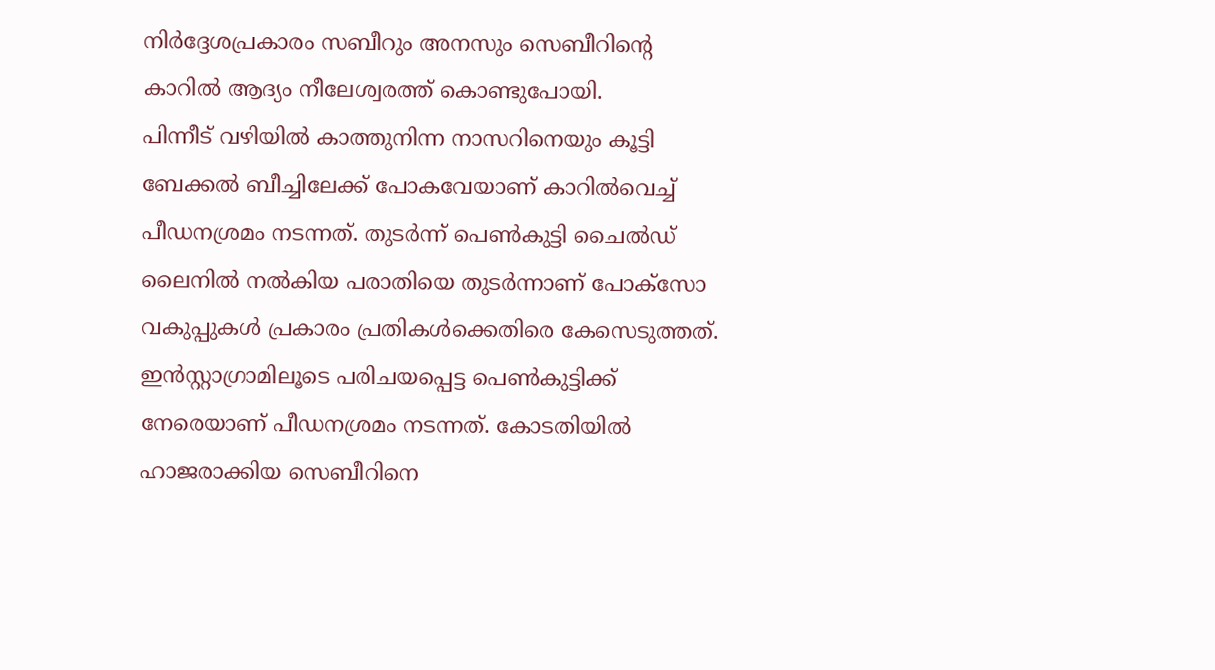നിർദ്ദേശപ്രകാരം സബീറും അനസും സെബീറിന്റെ കാറിൽ ആദ്യം നീലേശ്വരത്ത് കൊണ്ടുപോയി.
പിന്നീട് വഴിയിൽ കാത്തുനിന്ന നാസറിനെയും കൂട്ടി ബേക്കൽ ബീച്ചിലേക്ക് പോകവേയാണ് കാറിൽവെച്ച് പീഡനശ്രമം നടന്നത്. തുടർന്ന് പെൺകുട്ടി ചൈൽഡ് ലൈനിൽ നൽകിയ പരാതിയെ തുടർന്നാണ് പോക്സോ വകുപ്പുകൾ പ്രകാരം പ്രതികൾക്കെതിരെ കേസെടുത്തത്. ഇൻസ്റ്റാഗ്രാമിലൂടെ പരിചയപ്പെട്ട പെൺകുട്ടിക്ക് നേരെയാണ് പീഡനശ്രമം നടന്നത്. കോടതിയിൽ ഹാജരാക്കിയ സെബീറിനെ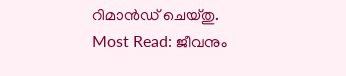റിമാൻഡ് ചെയ്തു.
Most Read: ജീവനും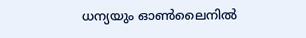ധന്യയും ഓൺലൈനിൽ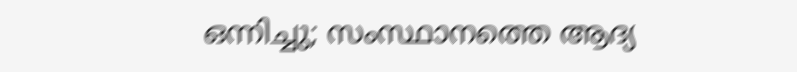ഒന്നിച്ചു; സംസ്ഥാനത്തെ ആദ്യ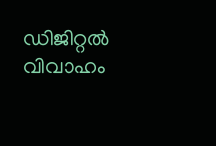ഡിജിറ്റൽ വിവാഹം